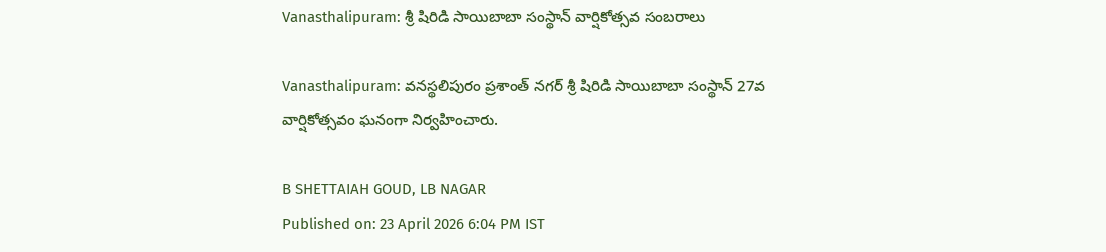Vanasthalipuram: శ్రీ షిరిడి సాయిబాబా సంస్థాన్ వార్షికోత్సవ సంబరాలు

Vanasthalipuram: వనస్థలిపురం ప్రశాంత్ నగర్ శ్రీ షిరిడి సాయిబాబా సంస్థాన్ 27వ వార్షికోత్సవం ఘనంగా నిర్వహించారు.

B SHETTAIAH GOUD, LB NAGAR
Published on: 23 April 2026 6:04 PM IST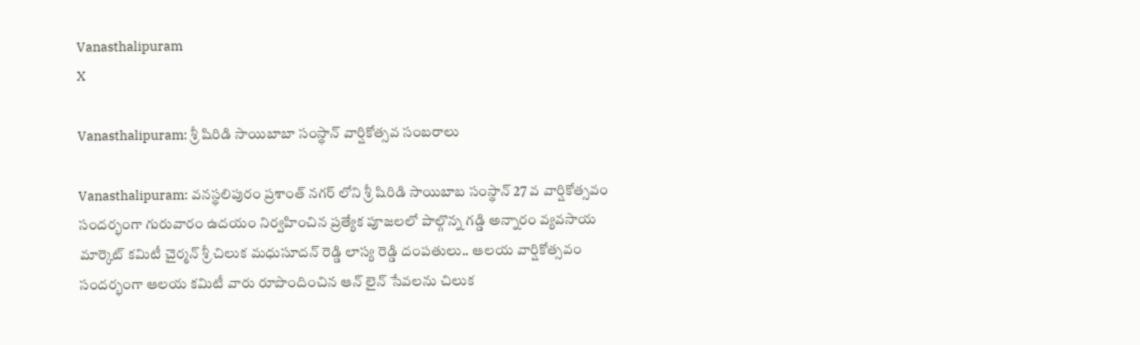Vanasthalipuram
X

Vanasthalipuram: శ్రీ షిరిడి సాయిబాబా సంస్థాన్ వార్షికోత్సవ సంబరాలు

Vanasthalipuram: వనస్థలిపురం ప్రశాంత్ నగర్ లోని శ్రీ షిరిడి సాయిబాబ సంస్థాన్ 27 వ వార్షికోత్సవం సందర్భంగా గురువారం ఉదయం నిర్వహించిన ప్రత్యేక పూజలలో పాల్గొన్న గడ్డి అన్నారం వ్యవసాయ మార్కెట్ కమిటీ చైర్మన్ శ్రీ చిలుక మధుసూదన్ రెడ్డి లాస్య రెడ్డి దంపతులు.. ఆలయ వార్షికోత్సవం సందర్భంగా ఆలయ కమిటీ వారు రూపొందించిన ఆన్ లైన్ సేవలను చిలుక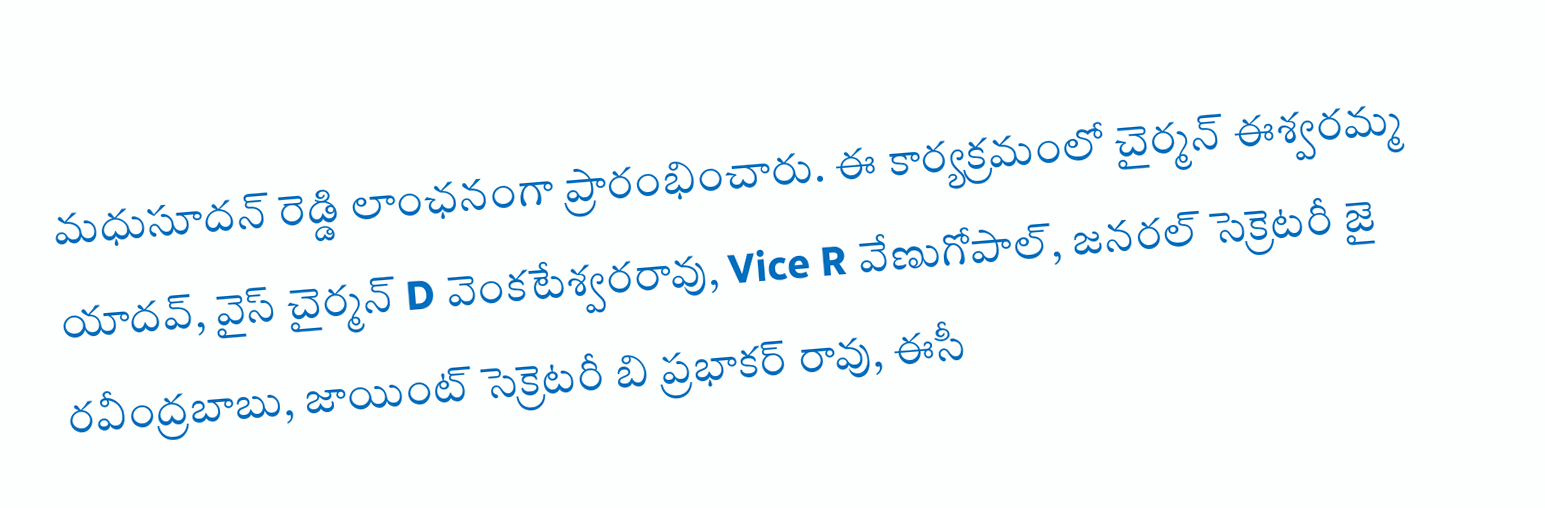మధుసూదన్ రెడ్డి లాంఛనంగా ప్రారంభించారు. ఈ కార్యక్రమంలో చైర్మన్ ఈశ్వరమ్మ యాదవ్, వైస్ చైర్మన్ D వెంకటేశ్వరరావు, Vice R వేణుగోపాల్, జనరల్ సెక్రెటరీ జై రవీంద్రబాబు, జాయింట్ సెక్రెటరీ బి ప్రభాకర్ రావు, ఈసీ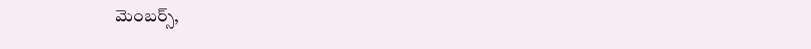మెంబర్స్,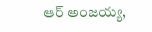ఆర్ అంజయ్య,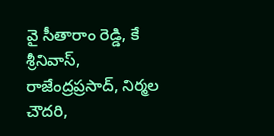వై సీతారాం రెడ్డి, కే శ్రీనివాస్, రాజేంద్రప్రసాద్, నిర్మల చౌదరి,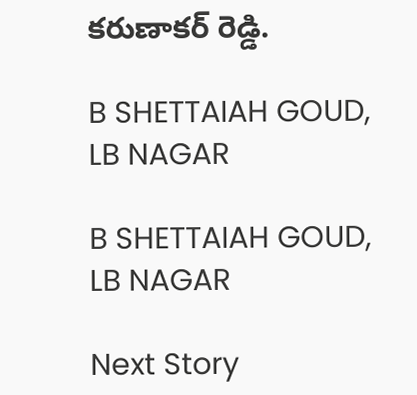కరుణాకర్ రెడ్డి.

B SHETTAIAH GOUD, LB NAGAR

B SHETTAIAH GOUD, LB NAGAR

Next Story